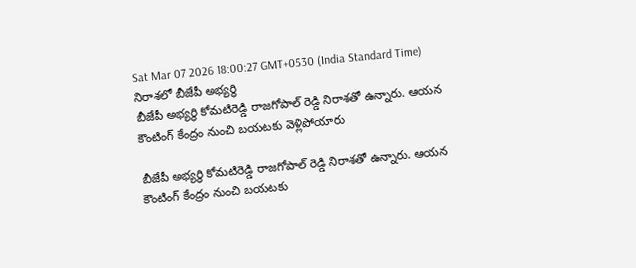Sat Mar 07 2026 18:00:27 GMT+0530 (India Standard Time)
నిరాశలో బీజేపీ అభ్యర్థి
బీజేపీ అభ్యర్థి కోమటిరెడ్డి రాజగోపాల్ రెడ్డి నిరాశతో ఉన్నారు. ఆయన కౌంటింగ్ కేంద్రం నుంచి బయటకు వెళ్లిపోయారు

బీజేపీ అభ్యర్థి కోమటిరెడ్డి రాజగోపాల్ రెడ్డి నిరాశతో ఉన్నారు. ఆయన కౌంటింగ్ కేంద్రం నుంచి బయటకు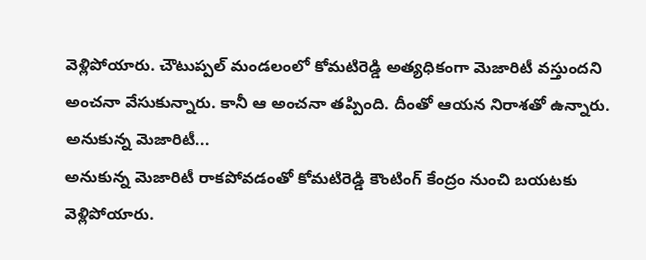వెళ్లిపోయారు. చౌటుప్పల్ మండలంలో కోమటిరెడ్డి అత్యధికంగా మెజారిటీ వస్తుందని అంచనా వేసుకున్నారు. కానీ ఆ అంచనా తప్పింది. దీంతో ఆయన నిరాశతో ఉన్నారు.
అనుకున్న మెజారిటీ...
అనుకున్న మెజారిటీ రాకపోవడంతో కోమటిరెడ్డి కౌంటింగ్ కేంద్రం నుంచి బయటకు వెళ్లిపోయారు.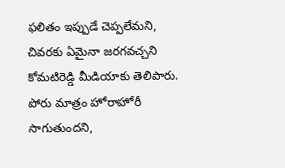ఫలితం ఇప్పుడే చెప్పలేమని, చివరకు ఏమైనా జరగవచ్చని కోమటిరెడ్డి మీడియాకు తెలిపారు. పోరు మాత్రం హోరాహోరీ సాగుతుందని,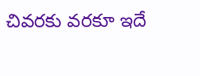చివరకు వరకూ ఇదే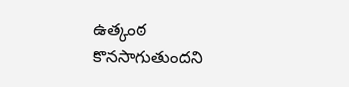ఉత్కంఠ కొనసాగుతుందని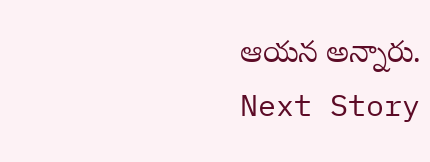ఆయన అన్నారు.
Next Story